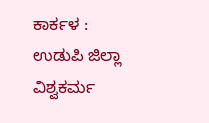ಕಾರ್ಕಳ : ಉಡುಪಿ ಜಿಲ್ಲಾ ವಿಶ್ವಕರ್ಮ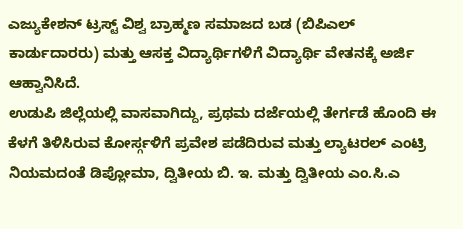ಎಜ್ಯುಕೇಶನ್ ಟ್ರಸ್ಟ್ ವಿಶ್ವ ಬ್ರಾಹ್ಮಣ ಸಮಾಜದ ಬಡ (ಬಿಪಿಎಲ್ ಕಾರ್ಡುದಾರರು) ಮತ್ತು ಆಸಕ್ತ ವಿದ್ಯಾರ್ಥಿಗಳಿಗೆ ವಿದ್ಯಾರ್ಥಿ ವೇತನಕ್ಕೆ ಅರ್ಜಿ ಆಹ್ವಾನಿಸಿದೆ.
ಉಡುಪಿ ಜಿಲ್ಲೆಯಲ್ಲಿ ವಾಸವಾಗಿದ್ದು, ಪ್ರಥಮ ದರ್ಜೆಯಲ್ಲಿ ತೇರ್ಗಡೆ ಹೊಂದಿ ಈ ಕೆಳಗೆ ತಿಳಿಸಿರುವ ಕೋರ್ಸ್ಗಳಿಗೆ ಪ್ರವೇಶ ಪಡೆದಿರುವ ಮತ್ತು ಲ್ಯಾಟರಲ್ ಎಂಟ್ರಿ ನಿಯಮದಂತೆ ಡಿಪ್ಲೋಮಾ, ದ್ವಿತೀಯ ಬಿ. ಇ. ಮತ್ತು ದ್ವಿತೀಯ ಎಂ.ಸಿ.ಎ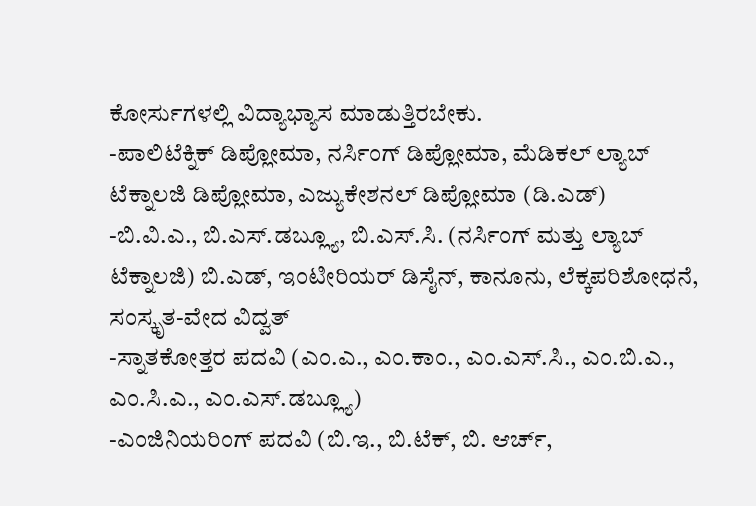ಕೋರ್ಸುಗಳಲ್ಲಿ ವಿದ್ಯಾಭ್ಯಾಸ ಮಾಡುತ್ತಿರಬೇಕು.
-ಪಾಲಿಟೆಕ್ನಿಕ್ ಡಿಪ್ಲೋಮಾ, ನರ್ಸಿಂಗ್ ಡಿಪ್ಲೋಮಾ, ಮೆಡಿಕಲ್ ಲ್ಯಾಬ್ ಟೆಕ್ನಾಲಜಿ ಡಿಪ್ಲೋಮಾ, ಎಜ್ಯುಕೇಶನಲ್ ಡಿಪ್ಲೋಮಾ (ಡಿ.ಎಡ್)
-ಬಿ.ವಿ.ಎ., ಬಿ.ಎಸ್.ಡಬ್ಲ್ಯೂ, ಬಿ.ಎಸ್.ಸಿ. (ನರ್ಸಿಂಗ್ ಮತ್ತು ಲ್ಯಾಬ್ ಟೆಕ್ನಾಲಜಿ) ಬಿ.ಎಡ್, ಇಂಟೀರಿಯರ್ ಡಿಸೈನ್, ಕಾನೂನು, ಲೆಕ್ಕಪರಿಶೋಧನೆ, ಸಂಸ್ಕೃತ-ವೇದ ವಿದ್ವತ್
-ಸ್ನಾತಕೋತ್ತರ ಪದವಿ (ಎಂ.ಎ., ಎಂ.ಕಾಂ., ಎಂ.ಎಸ್.ಸಿ., ಎಂ.ಬಿ.ಎ., ಎಂ.ಸಿ.ಎ., ಎಂ.ಎಸ್.ಡಬ್ಲ್ಯೂ)
-ಎಂಜಿನಿಯರಿಂಗ್ ಪದವಿ (ಬಿ.ಇ., ಬಿ.ಟೆಕ್, ಬಿ. ಆರ್ಚ್,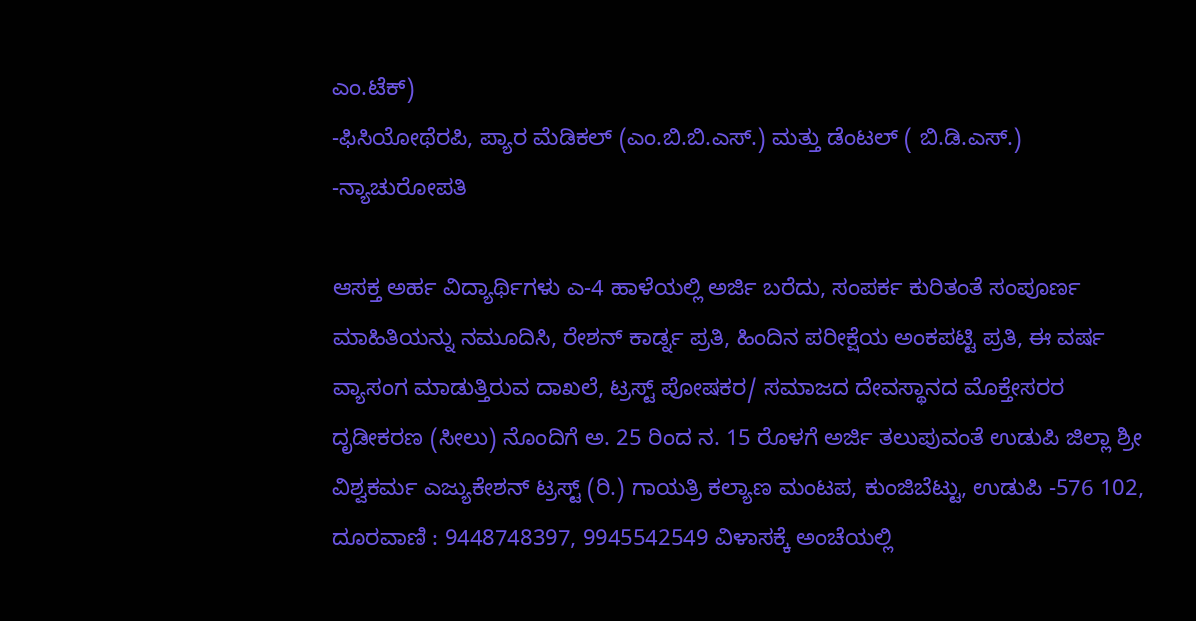ಎಂ.ಟೆಕ್)
-ಫಿಸಿಯೋಥೆರಪಿ, ಪ್ಯಾರ ಮೆಡಿಕಲ್ (ಎಂ.ಬಿ.ಬಿ.ಎಸ್.) ಮತ್ತು ಡೆಂಟಲ್ ( ಬಿ.ಡಿ.ಎಸ್.)
-ನ್ಯಾಚುರೋಪತಿ

ಆಸಕ್ತ ಅರ್ಹ ವಿದ್ಯಾರ್ಥಿಗಳು ಎ-4 ಹಾಳೆಯಲ್ಲಿ ಅರ್ಜಿ ಬರೆದು, ಸಂಪರ್ಕ ಕುರಿತಂತೆ ಸಂಪೂರ್ಣ ಮಾಹಿತಿಯನ್ನು ನಮೂದಿಸಿ, ರೇಶನ್ ಕಾರ್ಡ್ನ ಪ್ರತಿ, ಹಿಂದಿನ ಪರೀಕ್ಷೆಯ ಅಂಕಪಟ್ಟಿ ಪ್ರತಿ, ಈ ವರ್ಷ ವ್ಯಾಸಂಗ ಮಾಡುತ್ತಿರುವ ದಾಖಲೆ, ಟ್ರಸ್ಟ್ ಪೋಷಕರ/ ಸಮಾಜದ ದೇವಸ್ಥಾನದ ಮೊಕ್ತೇಸರರ ದೃಡೀಕರಣ (ಸೀಲು) ನೊಂದಿಗೆ ಅ. 25 ರಿಂದ ನ. 15 ರೊಳಗೆ ಅರ್ಜಿ ತಲುಪುವಂತೆ ಉಡುಪಿ ಜಿಲ್ಲಾ ಶ್ರೀ ವಿಶ್ವಕರ್ಮ ಎಜ್ಯುಕೇಶನ್ ಟ್ರಸ್ಟ್ (ರಿ.) ಗಾಯತ್ರಿ ಕಲ್ಯಾಣ ಮಂಟಪ, ಕುಂಜಿಬೆಟ್ಟು, ಉಡುಪಿ -576 102, ದೂರವಾಣಿ : 9448748397, 9945542549 ವಿಳಾಸಕ್ಕೆ ಅಂಚೆಯಲ್ಲಿ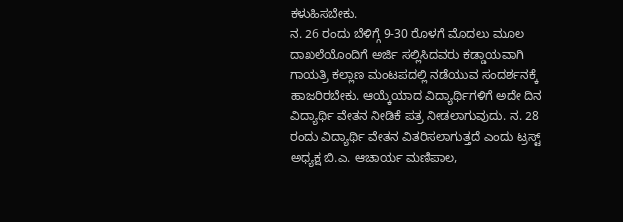ಕಳುಹಿಸಬೇಕು.
ನ. 26 ರಂದು ಬೆಳಿಗ್ಗೆ 9-30 ರೊಳಗೆ ಮೊದಲು ಮೂಲ ದಾಖಲೆಯೊಂದಿಗೆ ಅರ್ಜಿ ಸಲ್ಲಿಸಿದವರು ಕಡ್ಡಾಯವಾಗಿ ಗಾಯತ್ರಿ ಕಲ್ಲಾಣ ಮಂಟಪದಲ್ಲಿ ನಡೆಯುವ ಸಂದರ್ಶನಕ್ಕೆ ಹಾಜರಿರಬೇಕು. ಆಯ್ಕೆಯಾದ ವಿದ್ಯಾರ್ಥಿಗಳಿಗೆ ಅದೇ ದಿನ ವಿದ್ಯಾರ್ಥಿ ವೇತನ ನೀಡಿಕೆ ಪತ್ರ ನೀಡಲಾಗುವುದು. ನ. 28 ರಂದು ವಿದ್ಯಾರ್ಥಿ ವೇತನ ವಿತರಿಸಲಾಗುತ್ತದೆ ಎಂದು ಟ್ರಸ್ಟ್ ಅಧ್ಯಕ್ಷ ಬಿ.ಎ. ಆಚಾರ್ಯ ಮಣಿಪಾಲ,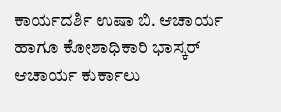ಕಾರ್ಯದರ್ಶಿ ಉಷಾ ಬಿ. ಆಚಾರ್ಯ ಹಾಗೂ ಕೋಶಾಧಿಕಾರಿ ಭಾಸ್ಕರ್ ಆಚಾರ್ಯ ಕುರ್ಕಾಲು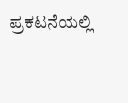ಪ್ರಕಟನೆಯಲ್ಲಿ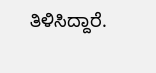ತಿಳಿಸಿದ್ದಾರೆ.